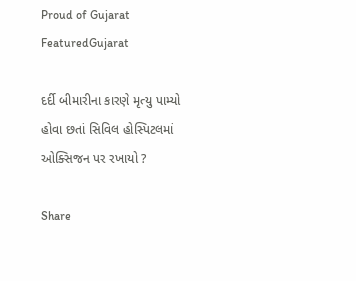Proud of Gujarat
FeaturedGujarat

દર્દી બીમારીના કારણે મૃત્યુ પામ્યો હોવા છતાં સિવિલ હોસ્પિટલમાં ઓક્સિજન પર રખાયો ?

Share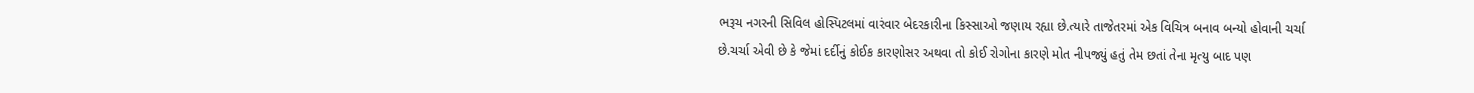ભરૂચ નગરની સિવિલ હોસ્પિટલમાં વારંવાર બેદરકારીના કિસ્સાઓ જણાય રહ્યા છે.ત્યારે તાજેતરમાં એક વિચિત્ર બનાવ બન્યો હોવાની ચર્ચા છે.ચર્ચા એવી છે કે જેમાં દર્દીનું કોઈક કારણોસર અથવા તો કોઈ રોગોના કારણે મોત નીપજ્યું હતું તેમ છતાં તેના મૃત્યુ બાદ પણ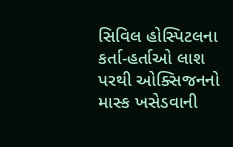સિવિલ હોસ્પિટલના કર્તા-હર્તાઓ લાશ પરથી ઓક્સિજનનો માસ્ક ખસેડવાની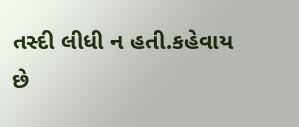તસ્દી લીધી ન હતી.કહેવાય છે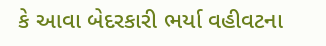કે આવા બેદરકારી ભર્યા વહીવટના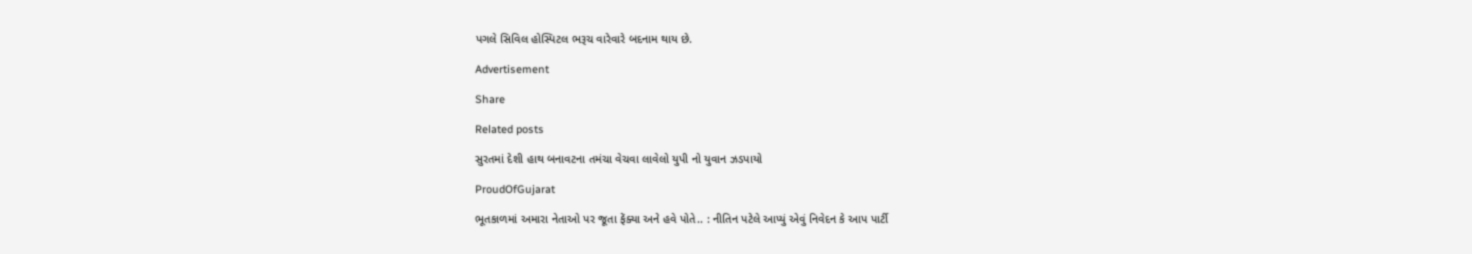પગલે સિવિલ હોસ્પિટલ ભરૂચ વારેવારે બદનામ થાય છે.

Advertisement

Share

Related posts

સુરતમાં દેશી હાથ બનાવટના તમંચા વેચવા લાવેલો યુપી નો યુવાન ઝડપાયો

ProudOfGujarat

ભૂતકાળમાં અમારા નેતાઓ પર જૂતા ફેંક્યા અને હવે પોતે.. : નીતિન પટેલે આપ્યું એવું નિવેદન કે આપ પાર્ટી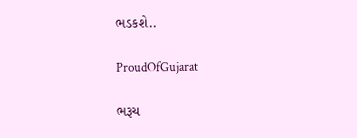ભડકશે..

ProudOfGujarat

ભરૂચ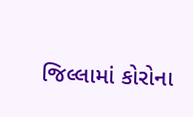જિલ્લામાં કોરોના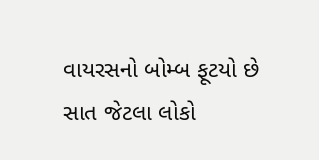વાયરસનો બોમ્બ ફૂટયો છે સાત જેટલા લોકો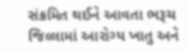સંક્રમિત થઈને આવતા ભરૂચ જિલ્લામાં આરોગ્ય ખાતુ અને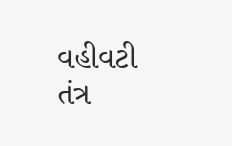વહીવટી તંત્ર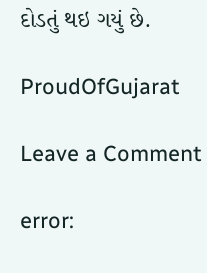દોડતું થઇ ગયું છે.

ProudOfGujarat

Leave a Comment

error: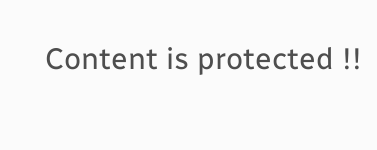Content is protected !!